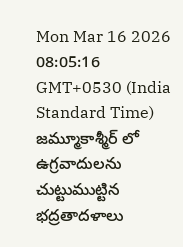Mon Mar 16 2026 08:05:16 GMT+0530 (India Standard Time)
జమ్మూకాశ్మీర్ లో ఉగ్రవాదులను చుట్టుముట్టిన భద్రతాదళాలు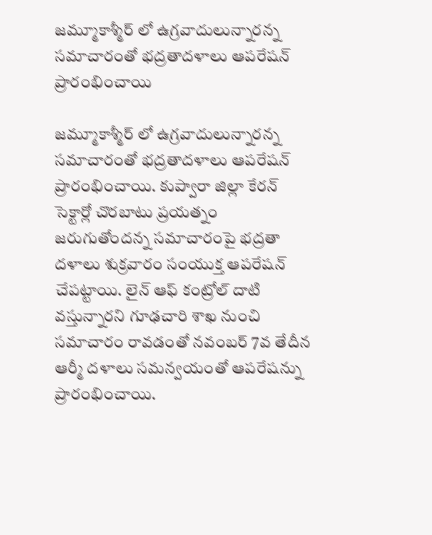జమ్మూకాశ్మీర్ లో ఉగ్రవాదులున్నారన్న సమాచారంతో భద్రతాదళాలు ఆపరేషన్ ప్రారంభించాయి

జమ్మూకాశ్మీర్ లో ఉగ్రవాదులున్నారన్న సమాచారంతో భద్రతాదళాలు ఆపరేషన్ ప్రారంభించాయి. కుప్వారా జిల్లా కేరన్ సెక్టార్లో చొరబాటు ప్రయత్నం జరుగుతోందన్న సమాచారంపై భద్రతా దళాలు శుక్రవారం సంయుక్త ఆపరేషన్ చేపట్టాయి. లైన్ ఆఫ్ కంట్రోల్ దాటి వస్తున్నారని గూఢచారి శాఖ నుంచి సమాచారం రావడంతో నవంబర్ 7వ తేదీన ఆర్మీ దళాలు సమన్వయంతో ఆపరేషన్ను ప్రారంభించాయి.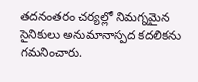తదనంతరం చర్యల్లో నిమగ్నమైన సైనికులు అనుమానాస్పద కదలికను గమనించారు.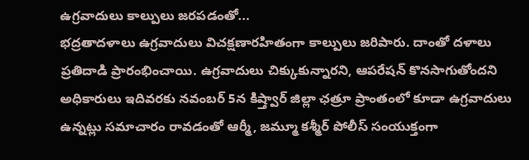ఉగ్రవాదులు కాల్పులు జరపడంతో...
భద్రతాదళాలు ఉగ్రవాదులు విచక్షణారహితంగా కాల్పులు జరిపారు. దాంతో దళాలు ప్రతిదాడి ప్రారంభించాయి. ఉగ్రవాదులు చిక్కుకున్నారని, ఆపరేషన్ కొనసాగుతోందని అధికారులు ఇదివరకు నవంబర్ 5న కిష్త్వార్ జిల్లా ఛత్రూ ప్రాంతంలో కూడా ఉగ్రవాదులు ఉన్నట్లు సమాచారం రావడంతో ఆర్మీ, జమ్మూ కశ్మీర్ పోలీస్ సంయుక్తంగా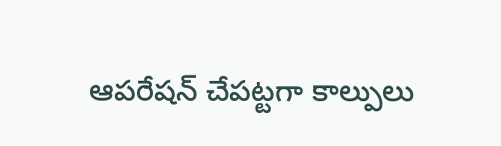ఆపరేషన్ చేపట్టగా కాల్పులు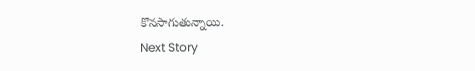కొనసాగుతున్నాయి.
Next Story